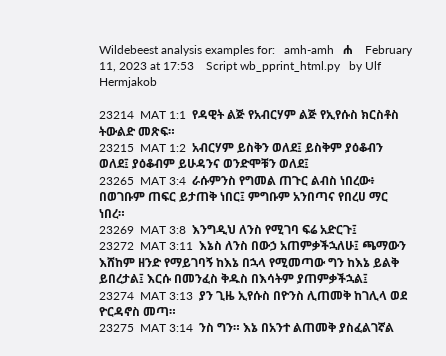Wildebeest analysis examples for:   amh-amh   ሐ    February 11, 2023 at 17:53    Script wb_pprint_html.py   by Ulf Hermjakob

23214  MAT 1:1  የዳዊት ልጅ የአብርሃም ልጅ የኢየሱስ ክርስቶስ ትውልድ መጽፍ።
23215  MAT 1:2  አብርሃም ይስቅን ወለደ፤ ይስቅም ያዕቆብን ወለደ፤ ያዕቆብም ይሁዳንና ወንድሞቹን ወለደ፤
23265  MAT 3:4  ራሱምንስ የግመል ጠጉር ልብስ ነበረው፥ በወገቡም ጠፍር ይታጠቅ ነበር፤ ምግቡም አንበጣና የበረሀ ማር ነበረ።
23269  MAT 3:8  እንግዲህ ለንስ የሚገባ ፍሬ አድርጉ፤
23272  MAT 3:11  እኔስ ለንስ በውኃ አጠምቃችኋለሁ፤ ጫማውን እሸከም ዘንድ የማይገባኝ ከእኔ በኋላ የሚመጣው ግን ከእኔ ይልቅ ይበረታል፤ እርሱ በመንፈስ ቅዱስ በእሳትም ያጠምቃችኋል፤
23274  MAT 3:13  ያን ጊዜ ኢየሱስ በዮንስ ሊጠመቅ ከገሊላ ወደ ዮርዳኖስ መጣ።
23275  MAT 3:14  ንስ ግን። እኔ በአንተ ልጠመቅ ያስፈልገኛል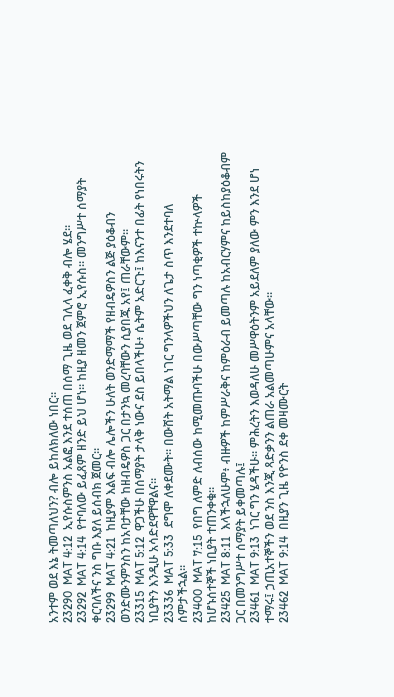አንተም ወደ እኔ ትመጣለህን? ብሎ ይከለክለው ነበር።
23290  MAT 4:12  ኢየሱስምንስ አልፎ እንደ ተሰጠ በሰማ ጊዜ ወደ ገሊላ ፈቀቅ ብሎ ሄደ።
23292  MAT 4:14  የተባለው ይፈጸም ዘንድ ይህ ሆነ። ከዚያ ዘመን ጀምሮ ኢየሱስ። መንግሥተ ሰማያት ቀርባለችና ንስ ግቡ እያለ ይሰብክ ጀመር።
23299  MAT 4:21  ከዚያም እልፍ ብሎ ሌሎችን ሁለት ወንድማማች የዘብዴዎስን ልጅ ያዕቆብን ወንድሙንምንስን ከአባታቸው ከዘብዴዎስ ጋር በታንኳ መረባቸውን ሲያበጁ አየ፤ ጠራቸውም።
23315  MAT 5:12  ዋጋችሁ በሰማያት ታላቅ ነውና ደስ ይበላችሁ፥ ሴትም አድርጉ፤ ከእናንተ በፊት የነበሩትን ነቢያትን እንዲሁ አሳድደዋቸዋልና።
23336  MAT 5:33  ደግሞ ለቀደሙት። በውሸት አትማል ነገር ግንላዎችህን ለጌታ ስጥ እንደተባለ ሰምታችኋል።
23400  MAT 7:15  የበግ ለምድ ለብሰው ከሚመጡባችሁ በውሥጣቸው ግን ነጣቂዎች ተኵላዎች ከሆኑሰተኞች ነቢያት ተጠንቀቁ።
23425  MAT 8:11  እላችኋለሁም፥ ብዙዎች ከምሥራቅና ከምዕራብ ይመጣሉ ከአብርሃምና ከይስከያዕቆብም ጋር በመንግሥተ ሰማያት ይቀመጣሉ፤
23461  MAT 9:13  ነገር ግን ሄዳችሁ። ምሕረትን እወዳለሁ መሥዋዕትንም አይደለም ያለው ምን እንደ ሆነ ተማሩ፤ ኃጢአተኞችን ወደ ንስ እንጂ ጻድቃንን ልጠራ አልመጣሁምና አላቸው።
23462  MAT 9:14  በዚያን ጊዜ የዮንስ ደቀ መዛሙርት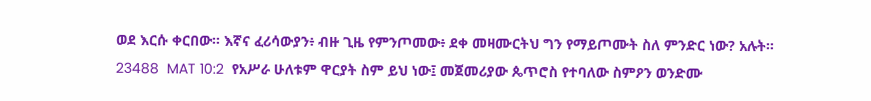ወደ እርሱ ቀርበው። እኛና ፈሪሳውያን፥ ብዙ ጊዜ የምንጦመው፥ ደቀ መዛሙርትህ ግን የማይጦሙት ስለ ምንድር ነው? አሉት።
23488  MAT 10:2  የአሥራ ሁለቱም ዋርያት ስም ይህ ነው፤ መጀመሪያው ጴጥሮስ የተባለው ስምዖን ወንድሙ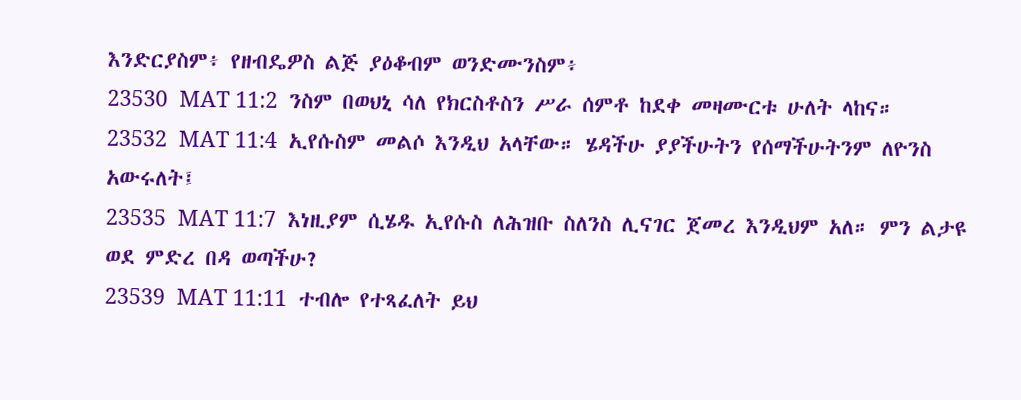እንድርያስም፥ የዘብዴዎስ ልጅ ያዕቆብም ወንድሙንስም፥
23530  MAT 11:2  ንስም በወህኒ ሳለ የክርስቶስን ሥራ ሰምቶ ከደቀ መዛሙርቱ ሁለት ላከና።
23532  MAT 11:4  ኢየሱስም መልሶ እንዲህ አላቸው። ሄዳችሁ ያያችሁትን የሰማችሁትንም ለዮንስ አውሩለት፤
23535  MAT 11:7  እነዚያም ሲሄዱ ኢየሱስ ለሕዝቡ ስለንስ ሊናገር ጀመረ እንዲህም አለ። ምን ልታዩ ወደ ምድረ በዳ ወጣችሁ?
23539  MAT 11:11  ተብሎ የተጻፈለት ይህ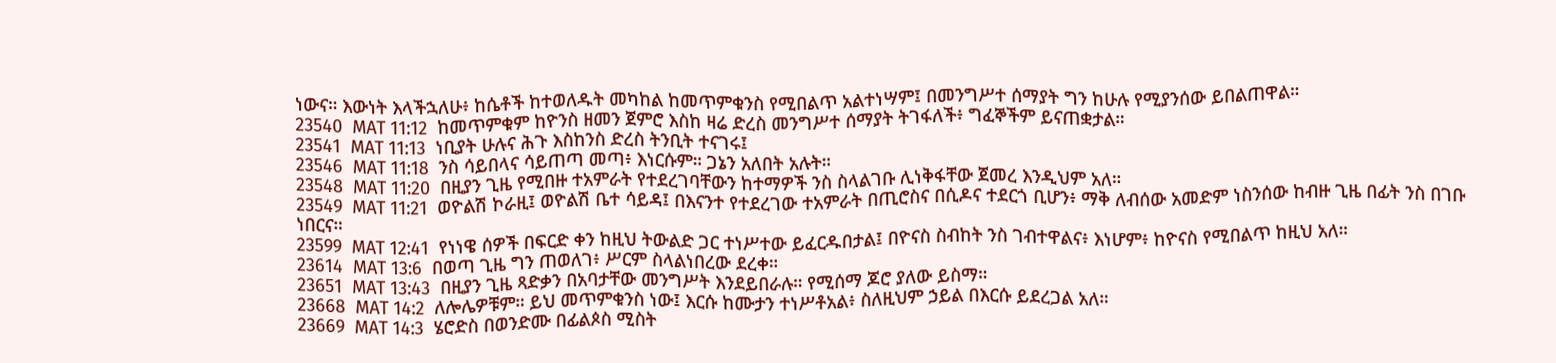ነውና። እውነት እላችኋለሁ፥ ከሴቶች ከተወለዱት መካከል ከመጥምቁንስ የሚበልጥ አልተነሣም፤ በመንግሥተ ሰማያት ግን ከሁሉ የሚያንሰው ይበልጠዋል።
23540  MAT 11:12  ከመጥምቁም ከዮንስ ዘመን ጀምሮ እስከ ዛሬ ድረስ መንግሥተ ሰማያት ትገፋለች፥ ግፈኞችም ይናጠቋታል።
23541  MAT 11:13  ነቢያት ሁሉና ሕጉ እስከንስ ድረስ ትንቢት ተናገሩ፤
23546  MAT 11:18  ንስ ሳይበላና ሳይጠጣ መጣ፥ እነርሱም። ጋኔን አለበት አሉት።
23548  MAT 11:20  በዚያን ጊዜ የሚበዙ ተአምራት የተደረገባቸውን ከተማዎች ንስ ስላልገቡ ሊነቅፋቸው ጀመረ እንዲህም አለ።
23549  MAT 11:21  ወዮልሽ ኮራዚ፤ ወዮልሽ ቤተ ሳይዳ፤ በእናንተ የተደረገው ተአምራት በጢሮስና በሲዶና ተደርጎ ቢሆን፥ ማቅ ለብሰው አመድም ነስንሰው ከብዙ ጊዜ በፊት ንስ በገቡ ነበርና።
23599  MAT 12:41  የነነዌ ሰዎች በፍርድ ቀን ከዚህ ትውልድ ጋር ተነሥተው ይፈርዱበታል፤ በዮናስ ስብከት ንስ ገብተዋልና፥ እነሆም፥ ከዮናስ የሚበልጥ ከዚህ አለ።
23614  MAT 13:6  በወጣ ጊዜ ግን ጠወለገ፥ ሥርም ስላልነበረው ደረቀ።
23651  MAT 13:43  በዚያን ጊዜ ጻድቃን በአባታቸው መንግሥት እንደይበራሉ። የሚሰማ ጆሮ ያለው ይስማ።
23668  MAT 14:2  ለሎሌዎቹም። ይህ መጥምቁንስ ነው፤ እርሱ ከሙታን ተነሥቶአል፥ ስለዚህም ኃይል በእርሱ ይደረጋል አለ።
23669  MAT 14:3  ሄሮድስ በወንድሙ በፊልጶስ ሚስት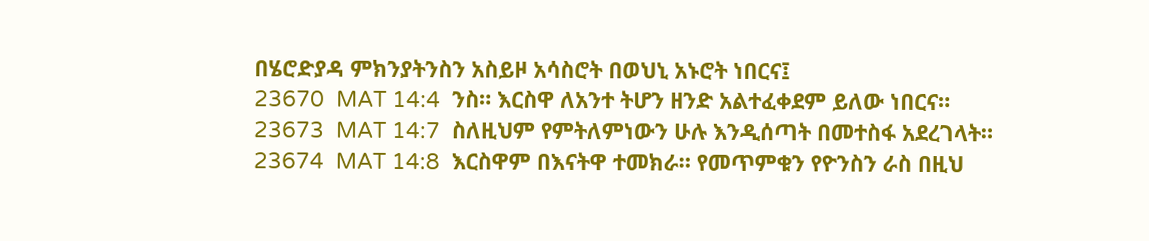በሄሮድያዳ ምክንያትንስን አስይዞ አሳስሮት በወህኒ አኑሮት ነበርና፤
23670  MAT 14:4  ንስ። እርስዋ ለአንተ ትሆን ዘንድ አልተፈቀደም ይለው ነበርና።
23673  MAT 14:7  ስለዚህም የምትለምነውን ሁሉ እንዲሰጣት በመተስፋ አደረገላት።
23674  MAT 14:8  እርስዋም በእናትዋ ተመክራ። የመጥምቁን የዮንስን ራስ በዚህ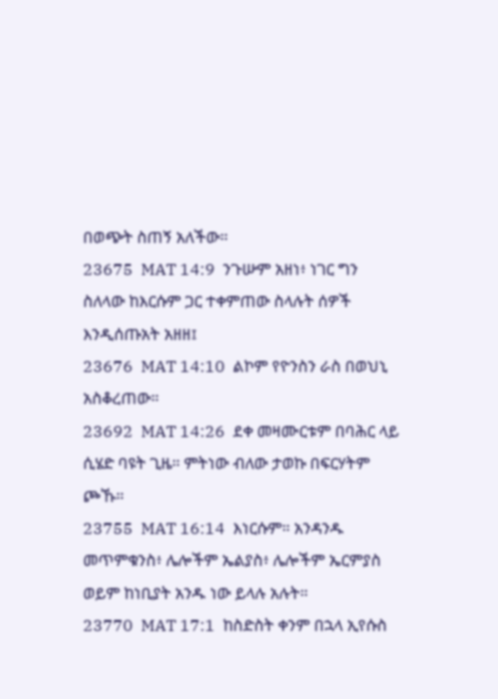በወጭት ስጠኝ አለችው።
23675  MAT 14:9  ንጉሡም አዘነ፥ ነገር ግን ስለላው ከእርሱም ጋር ተቀምጠው ስላሉት ሰዎች እንዲሰጡአት አዘዘ፤
23676  MAT 14:10  ልኮም የዮንስን ራስ በወህኒ አስቆረጠው።
23692  MAT 14:26  ደቀ መዛሙርቱም በባሕር ላይ ሲሄድ ባዩት ጊዜ። ምትነው ብለው ታወኩ በፍርሃትም ጮኹ።
23755  MAT 16:14  እነርሱም። አንዳንዱ መጥምቁንስ፥ ሌሎችም ኤልያስ፥ ሌሎችም ኤርምያስ ወይም ከነቢያት አንዱ ነው ይላሉ አሉት።
23770  MAT 17:1  ከስድስት ቀንም በኋላ ኢየሱስ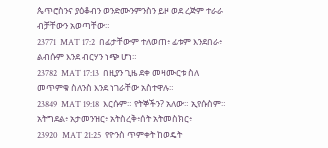ጴጥሮስንና ያዕቆብን ወንድሙንምንስን ይዞ ወደ ረጅም ተራራ ብቻቸውን አወጣቸው።
23771  MAT 17:2  በፊታቸውም ተለወጠ፥ ፊቱም እንደበራ፥ ልብሱም እንደ ብርሃን ነጭ ሆነ።
23782  MAT 17:13  በዚያን ጊዜ ደቀ መዛሙርቱ ስለ መጥምቁ ስለንስ እንደ ነገራቸው አስተዋሉ።
23849  MAT 19:18  እርሱም። የትኞችን? አለው። ኢየሱስም። አትግደል፥ አታመንዝር፥ አትስረቅ፥ሰት አትመስክር፥
23920  MAT 21:25  የዮንስ ጥምቀት ከወዴት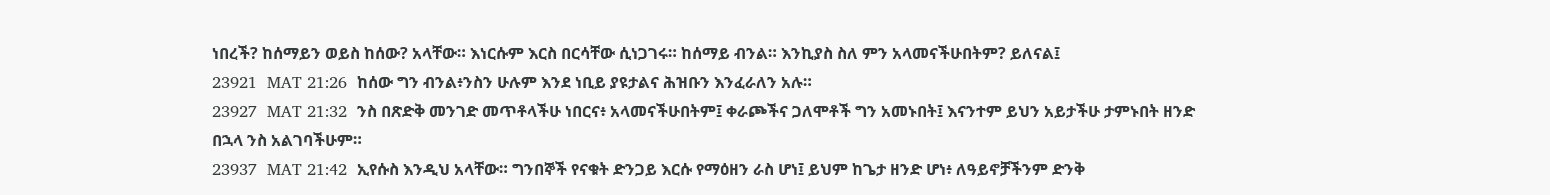ነበረች? ከሰማይን ወይስ ከሰው? አላቸው። እነርሱም እርስ በርሳቸው ሲነጋገሩ። ከሰማይ ብንል። እንኪያስ ስለ ምን አላመናችሁበትም? ይለናል፤
23921  MAT 21:26  ከሰው ግን ብንል፥ንስን ሁሉም እንደ ነቢይ ያዩታልና ሕዝቡን እንፈራለን አሉ።
23927  MAT 21:32  ንስ በጽድቅ መንገድ መጥቶላችሁ ነበርና፥ አላመናችሁበትም፤ ቀራጮችና ጋለሞቶች ግን አመኑበት፤ እናንተም ይህን አይታችሁ ታምኑበት ዘንድ በኋላ ንስ አልገባችሁም።
23937  MAT 21:42  ኢየሱስ እንዲህ አላቸው። ግንበኞች የናቁት ድንጋይ እርሱ የማዕዘን ራስ ሆነ፤ ይህም ከጌታ ዘንድ ሆነ፥ ለዓይኖቻችንም ድንቅ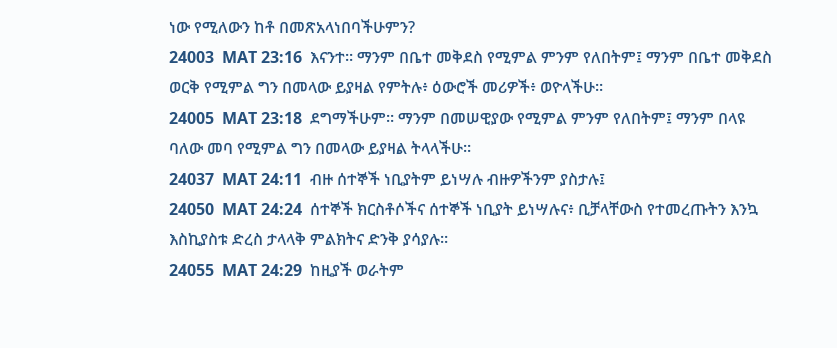ነው የሚለውን ከቶ በመጽአላነበባችሁምን?
24003  MAT 23:16  እናንተ። ማንም በቤተ መቅደስ የሚምል ምንም የለበትም፤ ማንም በቤተ መቅደስ ወርቅ የሚምል ግን በመላው ይያዛል የምትሉ፥ ዕውሮች መሪዎች፥ ወዮላችሁ።
24005  MAT 23:18  ደግማችሁም። ማንም በመሠዊያው የሚምል ምንም የለበትም፤ ማንም በላዩ ባለው መባ የሚምል ግን በመላው ይያዛል ትላላችሁ።
24037  MAT 24:11  ብዙ ሰተኞች ነቢያትም ይነሣሉ ብዙዎችንም ያስታሉ፤
24050  MAT 24:24  ሰተኞች ክርስቶሶችና ሰተኞች ነቢያት ይነሣሉና፥ ቢቻላቸውስ የተመረጡትን እንኳ እስኪያስቱ ድረስ ታላላቅ ምልክትና ድንቅ ያሳያሉ።
24055  MAT 24:29  ከዚያች ወራትም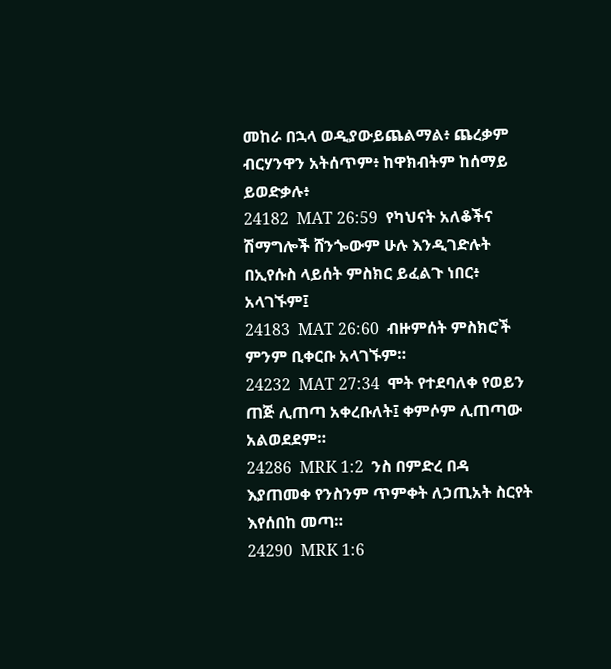መከራ በኋላ ወዲያውይጨልማል፥ ጨረቃም ብርሃንዋን አትሰጥም፥ ከዋክብትም ከሰማይ ይወድቃሉ፥
24182  MAT 26:59  የካህናት አለቆችና ሽማግሎች ሸንጐውም ሁሉ እንዲገድሉት በኢየሱስ ላይሰት ምስክር ይፈልጉ ነበር፥ አላገኙም፤
24183  MAT 26:60  ብዙምሰት ምስክሮች ምንም ቢቀርቡ አላገኙም።
24232  MAT 27:34  ሞት የተደባለቀ የወይን ጠጅ ሊጠጣ አቀረቡለት፤ ቀምሶም ሊጠጣው አልወደደም።
24286  MRK 1:2  ንስ በምድረ በዳ እያጠመቀ የንስንም ጥምቀት ለኃጢአት ስርየት እየሰበከ መጣ።
24290  MRK 1:6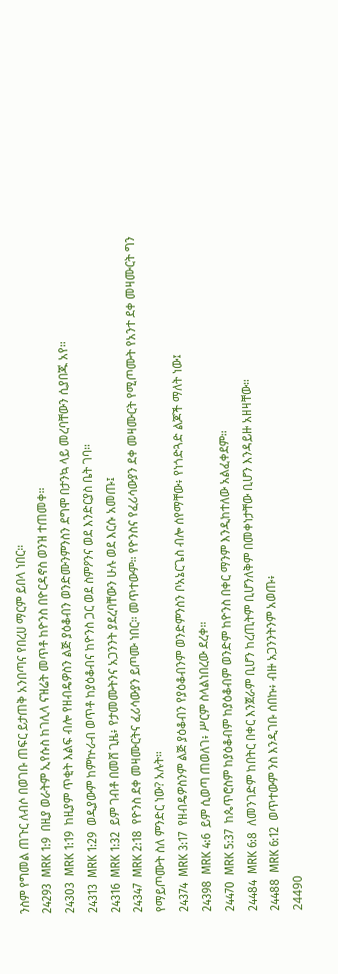ንስም የግመል ጠጉር ለብሶ በወገቡ ጠፍር ይታጠቅ አንበጣና የበረሀ ማርም ይበላ ነበር።
24293  MRK 1:9  በዚያ ወራትም ኢየሱስ ከገሊላ ናዝሬት መጥቶ ከዮንስ በዮርዳኖስ ወንዝ ተጠመቀ።
24303  MRK 1:19  ከዚያም ጥቂት እልፍ ብሎ የዘብዴዎስን ልጅ ያዕቆብን ወንድሙንምንስን ደግሞ በታንኳ ላይ መረባቸውን ሲያበጁ አየ።
24313  MRK 1:29  ወዲያውም ከምኵራብ ወጥቶ ከያዕቆብና ከዮንስ ጋር ወደ ስምዖንና ወደ እንድርያስ ቤት ገባ።
24316  MRK 1:32  ይም ገብቶ በመሸ ጊዜ፥ የታመሙትንና አጋንንት ያደረባቸውን ሁሉ ወደ እርሱ አመጡ፤
24347  MRK 2:18  የዮንስ ደቀ መዛሙርትና ፈሪሳውያን ይጦሙ ነበር። መጥተውም። የዮንስና የፈሪሳውያን ደቀ መዛሙርት የሚጦሙት የአንተ ደቀ መዛሙርት ግን የማይጦሙት ስለ ምንድር ነው? አሉት።
24374  MRK 3:17  የዘብዴዎስንም ልጅ ያዕቆብን የያዕቆብንም ወንድምንስን ቦአኔርጌስ ብሎ ሰየማቸው፥ የነጎድጓድ ልጆች ማለት ነው፤
24398  MRK 4:6  ይም ሲወጣ ጠወለገ፥ ሥርም ስላልነበረው ደረቀ።
24470  MRK 5:37  ከጴጥሮስም ከያዕቆብም ከያዕቆብም ወንድም ከዮንስ በቀር ማንም እንዲከተለው አልፈቀደም።
24484  MRK 6:8  ለመንገድም ከበትር በቀር እንጀራም ቢሆን ከረጢትም ቢሆንለቅም በመቀነታቸው ቢሆን እንዳይዙ አዘዛቸው።
24488  MRK 6:12  ወጥተውም ንስ እንዲገቡ ሰበኩ፥ ብዙ አጋንንትንም አወጡ፥
24490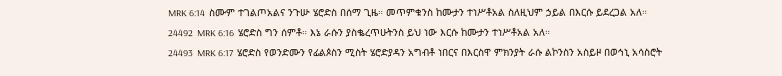MRK 6:14  ስሙም ተገልጦአልና ንጉሡ ሄሮድስ በሰማ ጊዜ። መጥምቁንስ ከሙታን ተነሥቶአል ስለዚህም ኃይል በእርሱ ይደረጋል አለ።
24492  MRK 6:16  ሄሮድስ ግን ሰምቶ። እኔ ራሱን ያስቈረጥሁትንስ ይህ ነው እርሱ ከሙታን ተነሥቶአል አለ።
24493  MRK 6:17  ሄሮድስ የወንድሙን የፊልጶስን ሚስት ሄሮድያዳን አግብቶ ነበርና በእርስዋ ምክንያት ራሱ ልኮንስን አስይዞ በወኅኒ አሳስሮት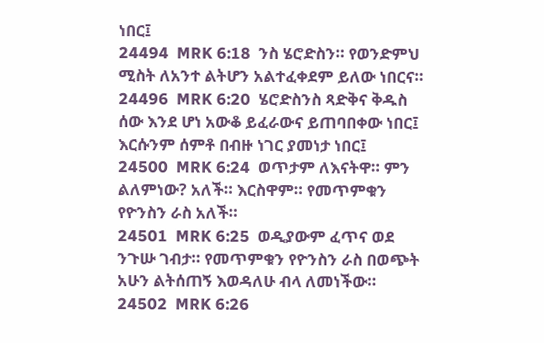ነበር፤
24494  MRK 6:18  ንስ ሄሮድስን። የወንድምህ ሚስት ለአንተ ልትሆን አልተፈቀደም ይለው ነበርና።
24496  MRK 6:20  ሄሮድስንስ ጻድቅና ቅዱስ ሰው እንደ ሆነ አውቆ ይፈራውና ይጠባበቀው ነበር፤ እርሱንም ሰምቶ በብዙ ነገር ያመነታ ነበር፤
24500  MRK 6:24  ወጥታም ለእናትዋ። ምን ልለምነው? አለች። እርስዋም። የመጥምቁን የዮንስን ራስ አለች።
24501  MRK 6:25  ወዲያውም ፈጥና ወደ ንጉሡ ገብታ። የመጥምቁን የዮንስን ራስ በወጭት አሁን ልትሰጠኝ እወዳለሁ ብላ ለመነችው።
24502  MRK 6:26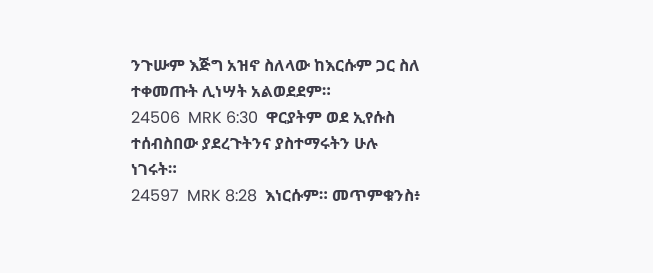ንጉሡም እጅግ አዝኖ ስለላው ከእርሱም ጋር ስለ ተቀመጡት ሊነሣት አልወደደም።
24506  MRK 6:30  ዋርያትም ወደ ኢየሱስ ተሰብስበው ያደረጉትንና ያስተማሩትን ሁሉ ነገሩት።
24597  MRK 8:28  እነርሱም። መጥምቁንስ፥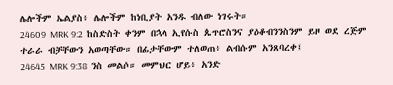ሌሎችም ኤልያስ፥ ሌሎችም ከነቢያት አንዱ ብለው ነገሩት።
24609  MRK 9:2  ከስድስት ቀንም በኋላ ኢየሱስ ጴጥሮስንና ያዕቆብንንስንም ይዞ ወደ ረጅም ተራራ ብቻቸውን አወጣቸው። በፊታቸውም ተለወጠ፥ ልብሱም አንጸባረቀ፤
24645  MRK 9:38  ንስ መልሶ። መምህር ሆይ፥ አንድ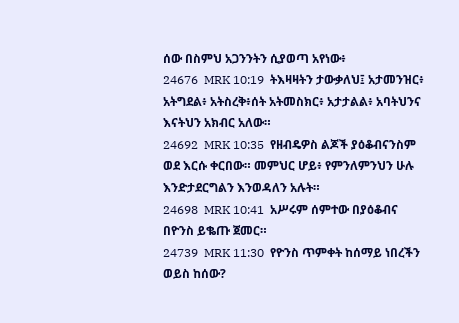ሰው በስምህ አጋንንትን ሲያወጣ አየነው፥
24676  MRK 10:19  ትእዛዛትን ታውቃለህ፤ አታመንዝር፥ አትግደል፥ አትስረቅ፥ሰት አትመስክር፥ አታታልል፥ አባትህንና እናትህን አክብር አለው።
24692  MRK 10:35  የዘብዴዎስ ልጆች ያዕቆብናንስም ወደ እርሱ ቀርበው። መምህር ሆይ፥ የምንለምንህን ሁሉ እንድታደርግልን እንወዳለን አሉት።
24698  MRK 10:41  አሥሩም ሰምተው በያዕቆብና በዮንስ ይቈጡ ጀመር።
24739  MRK 11:30  የዮንስ ጥምቀት ከሰማይ ነበረችን ወይስ ከሰው?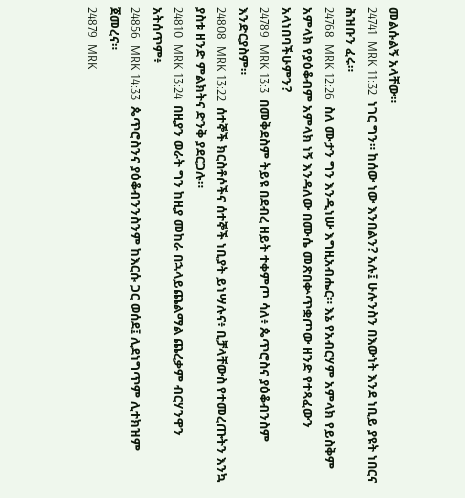መልሱልኝ አላቸው።
24741  MRK 11:32  ነገር ግን። ከሰው ነው እንበልን? አሉ፤ ሁሉንስን በእውነት እንደ ነቢይ ያዩት ነበርና ሕዝቡን ፈሩ።
24768  MRK 12:26  ስለ ሙታን ግን እንዲነሡ እግዚአብሔር። እኔ የአብርሃም አምላክ የይስቅም አምላክ የያዕቆብም አምላክ ነኝ እንዳለው በሙሴ መጽበቍጥቋጦው ዘንድ የተጻፈውን አላነበባችሁምን?
24789  MRK 13:3  በመቅደስም ትይዩ በደብረ ዘይት ተቀምጦ ሳለ፥ ጴጥሮስና ያዕቆብንስም እንድርያስም።
24808  MRK 13:22  ሰተኞች ክርስቶሶችና ሰተኞች ነቢያት ይነሣሉና፥ ቢቻላቸውስ የተመረጡትን እንኳ ያስቱ ዘንድ ምልክትና ድንቅ ያደርጋሉ።
24810  MRK 13:24  በዚያን ወራት ግን ከዚያ መከራ በኋላይጨልማል ጨረቃም ብርሃንዋን አትሰጥም፥
24856  MRK 14:33  ጴጥሮስንና ያዕቆብንንስንም ከእርሱ ጋር ወሰደ፤ ሊደነግጥም ሊተክዝም ጀመረና።
24879  MRK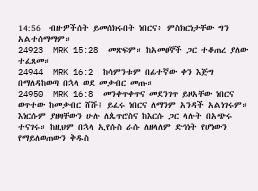14:56  ብዙዎችሰት ይመሰክሩበት ነበርና፥ ምስክርነታቸው ግን አልተሰማማም።
24923  MRK 15:28  መጽፍም። ከአመፀኞች ጋር ተቆጠረ ያለው ተፈጸመ።
24944  MRK 16:2  ከሳምንቱም በፊተኛው ቀን እጅግ በማለዳከወጣ በኋላ ወደ መቃብር መጡ።
24950  MRK 16:8  መንቀጥቀጥና መደንገጥ ይዞአቸው ነበርና ወጥተው ከመቃብር ሸሹ፤ ይፈሩ ነበርና ለማንም አንዳች አልነገሩም። እነርሱም ያዘዛቸውን ሁሉ ለጴጥሮስና ከእርሱ ጋር ላሉት በአጭሩ ተናገሩ። ከዚህም በኋላ ኢየሱስ ራሱ ለዘላለም ድኅነት የሆነውን የማይለወጠውን ቅዱስ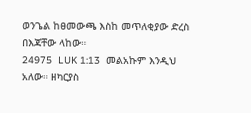ወንጌል ከፀመውጫ እስከ መጥለቂያው ድረስ በእጃቸው ላከው።
24975  LUK 1:13  መልአኩም እንዲህ አለው። ዘካርያስ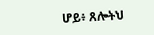ሆይ፥ ጸሎትህ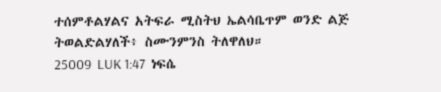ተሰምቶልሃልና አትፍራ ሚስትህ ኤልሳቤጥም ወንድ ልጅ ትወልድልሃለች፥ ስሙንምንስ ትለዋለህ።
25009  LUK 1:47  ነፍሴ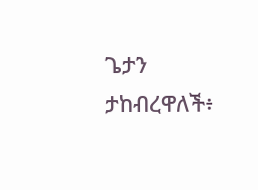ጌታን ታከብረዋለች፥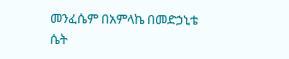መንፈሴም በአምላኬ በመድኃኒቴ ሴት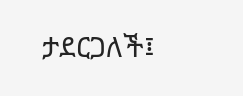ታደርጋለች፤